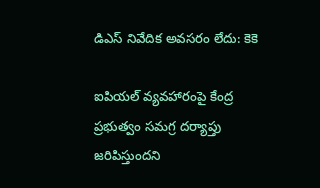డిఎస్ నివేదిక అవసరం లేదు: కెకె

ఐపియల్ వ్యవహారంపై కేంద్ర ప్రభుత్వం సమగ్ర దర్యాప్తు జరిపిస్తుందని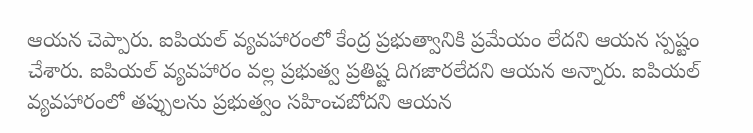ఆయన చెప్పారు. ఐపియల్ వ్యవహారంలో కేంద్ర ప్రభుత్వానికి ప్రమేయం లేదని ఆయన స్పష్టం చేశారు. ఐపియల్ వ్యవహారం వల్ల ప్రభుత్వ ప్రతిష్ట దిగజారలేదని ఆయన అన్నారు. ఐపియల్ వ్యవహారంలో తప్పులను ప్రభుత్వం సహించబోదని ఆయన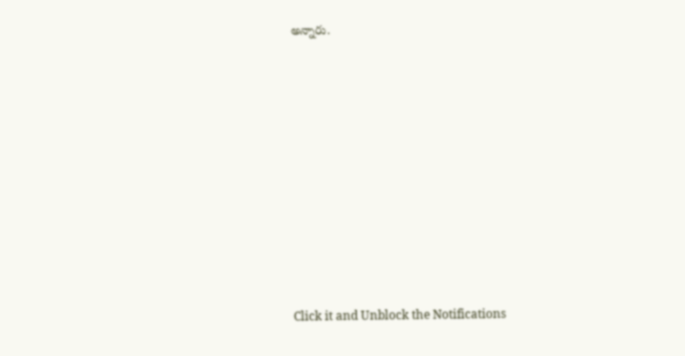అన్నారు.












Click it and Unblock the Notifications